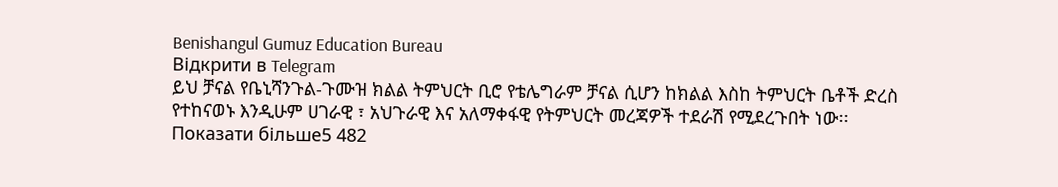Benishangul Gumuz Education Bureau
Відкрити в Telegram
ይህ ቻናል የቤኒሻንጉል-ጉሙዝ ክልል ትምህርት ቢሮ የቴሌግራም ቻናል ሲሆን ከክልል እስከ ትምህርት ቤቶች ድረስ የተከናወኑ እንዲሁም ሀገራዊ ፣ አህጉራዊ እና አለማቀፋዊ የትምህርት መረጃዎች ተደራሽ የሚደረጉበት ነው፡፡
Показати більше5 482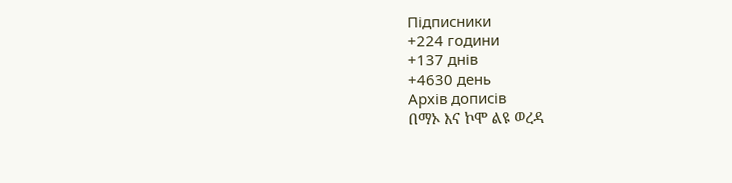Підписники
+224 години
+137 днів
+4630 день
Архів дописів
በማኦ እና ኮሞ ልዩ ወረዳ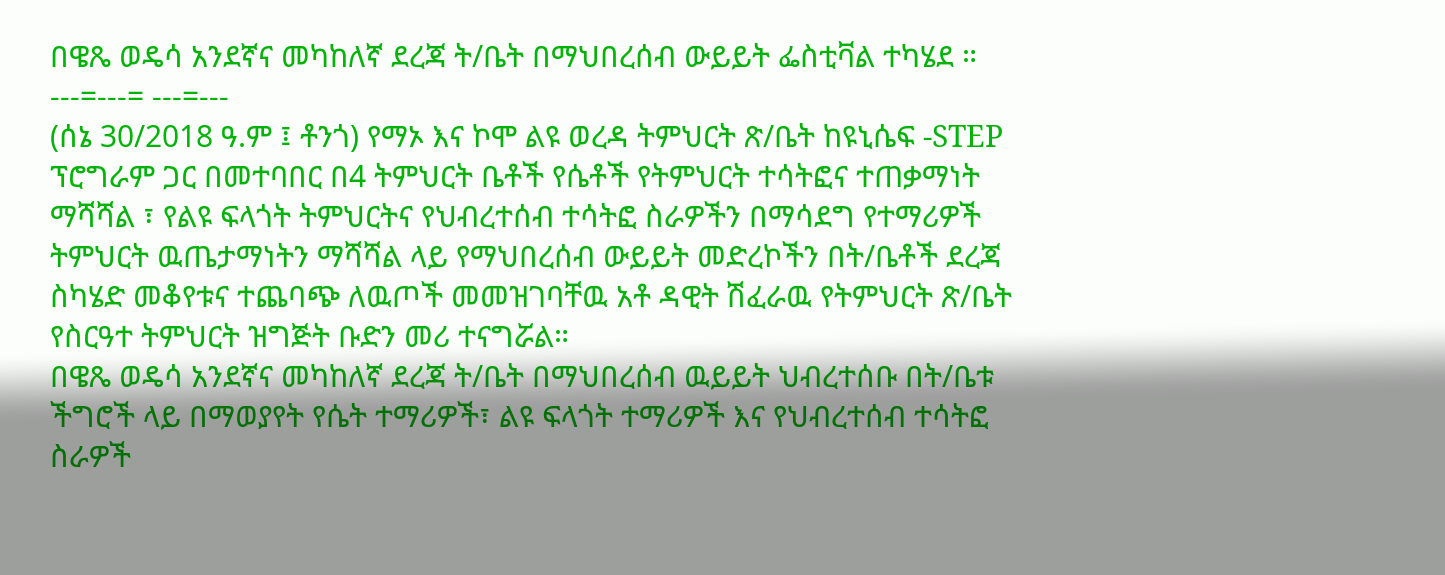በዌጼ ወዴሳ አንደኛና መካከለኛ ደረጃ ት/ቤት በማህበረሰብ ውይይት ፌስቲቫል ተካሄደ ።
---=---= ---=---
(ሰኔ 30/2018 ዓ.ም ፤ ቶንጎ) የማኦ እና ኮሞ ልዩ ወረዳ ትምህርት ጽ/ቤት ከዩኒሴፍ -STEP ፕሮግራም ጋር በመተባበር በ4 ትምህርት ቤቶች የሴቶች የትምህርት ተሳትፎና ተጠቃማነት ማሻሻል ፣ የልዩ ፍላጎት ትምህርትና የህብረተሰብ ተሳትፎ ስራዎችን በማሳደግ የተማሪዎች ትምህርት ዉጤታማነትን ማሻሻል ላይ የማህበረሰብ ውይይት መድረኮችን በት/ቤቶች ደረጃ ስካሄድ መቆየቱና ተጨባጭ ለዉጦች መመዝገባቸዉ አቶ ዳዊት ሽፈራዉ የትምህርት ጽ/ቤት የስርዓተ ትምህርት ዝግጅት ቡድን መሪ ተናግሯል።
በዌጼ ወዴሳ አንደኛና መካከለኛ ደረጃ ት/ቤት በማህበረሰብ ዉይይት ህብረተሰቡ በት/ቤቱ ችግሮች ላይ በማወያየት የሴት ተማሪዎች፣ ልዩ ፍላጎት ተማሪዎች እና የህብረተሰብ ተሳትፎ ስራዎች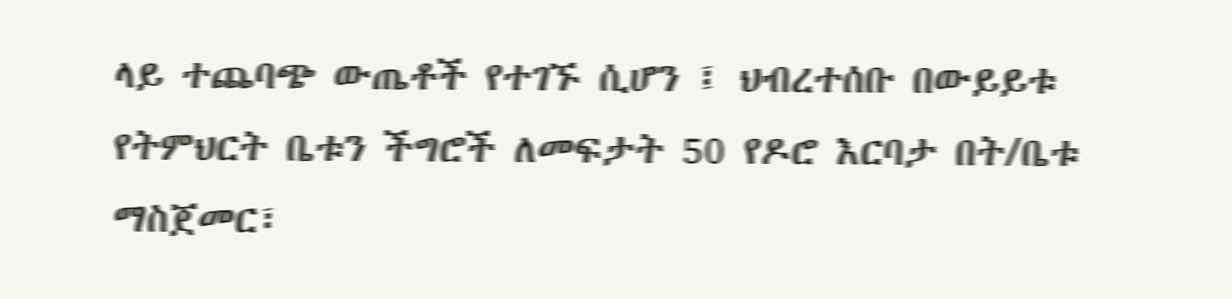ላይ ተጨባጭ ውጤቶች የተገኙ ሲሆን ፤ ህብረተሰቡ በውይይቱ የትምህርት ቤቱን ችግሮች ለመፍታት 50 የዶሮ እርባታ በት/ቤቱ ማስጀመር፣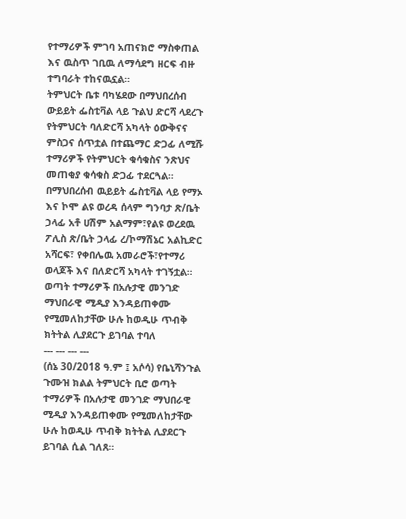የተማሪዎች ምገባ አጠናክሮ ማስቀጠል እና ዉስጥ ገቢዉ ለማሳደግ ዘርፍ ብዙ ተግባራት ተከናዉኗል።
ትምህርት ቤቱ ባካሄደው በማህበረሰብ ውይይት ፌስቲቫል ላይ ጉልህ ድርሻ ላደረጉ የትምህርት ባለድርሻ አካላት ዕውቅናና ምስጋና ሰጥቷል በተጨማር ድጋፊ ለሚሹ ተማሪዎች የትምህርት ቁሳቁስና ንጽህና መጠቂያ ቁሳቁስ ድጋፊ ተደርጓል።
በማህበረሰብ ዉይይት ፌስቲቫል ላይ የማኦ እና ኮሞ ልዩ ወረዳ ሰላም ግንባታ ጽ/ቤት ኃላፊ አቶ ሀሽም አልማም፣የልዩ ወረደዉ ፖሊስ ጽ/ቤት ኃላፊ ረ/ኮማሽኔር አልኪድር አሻርፍ፣ የቀበሌዉ አመራሮች፣የተማሪ ወላጆች እና በለድርሻ አካላት ተገኝቷል።
ወጣት ተማሪዎች በአሉታዊ መንገድ ማህበራዊ ሚዲያ እንዳይጠቀሙ የሚመለከታቸው ሁሉ ከወዲሁ ጥብቅ ክትትል ሊያደርጉ ይገባል ተባለ
--- --- --- ---
(ሰኔ 30/2018 ዓ.ም ፤ አሶሳ) የቤኒሻንጉል ጉሙዝ ክልል ትምህርት ቢሮ ወጣት ተማሪዎች በአሉታዊ መንገድ ማህበራዊ ሚዲያ እንዳይጠቀሙ የሚመለከታቸው ሁሉ ከወዲሁ ጥብቅ ክትትል ሊያደርጉ ይገባል ሲል ገለጸ።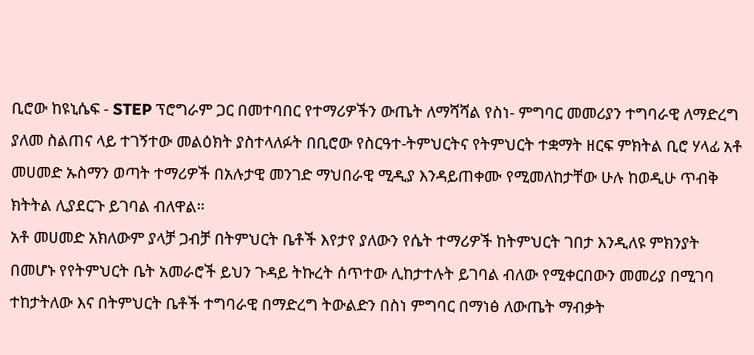ቢሮው ከዩኒሴፍ - STEP ፕሮግራም ጋር በመተባበር የተማሪዎችን ውጤት ለማሻሻል የስነ- ምግባር መመሪያን ተግባራዊ ለማድረግ ያለመ ስልጠና ላይ ተገኝተው መልዕክት ያስተላለፉት በቢሮው የስርዓተ-ትምህርትና የትምህርት ተቋማት ዘርፍ ምክትል ቢሮ ሃላፊ አቶ መሀመድ ኡስማን ወጣት ተማሪዎች በአሉታዊ መንገድ ማህበራዊ ሚዲያ እንዳይጠቀሙ የሚመለከታቸው ሁሉ ከወዲሁ ጥብቅ ክትትል ሊያደርጉ ይገባል ብለዋል።
አቶ መሀመድ አክለውም ያላቻ ጋብቻ በትምህርት ቤቶች እየታየ ያለውን የሴት ተማሪዎች ከትምህርት ገበታ እንዲለዩ ምክንያት በመሆኑ የየትምህርት ቤት አመራሮች ይህን ጉዳይ ትኩረት ሰጥተው ሊከታተሉት ይገባል ብለው የሚቀርበውን መመሪያ በሚገባ ተከታትለው እና በትምህርት ቤቶች ተግባራዊ በማድረግ ትውልድን በስነ ምግባር በማነፅ ለውጤት ማብቃት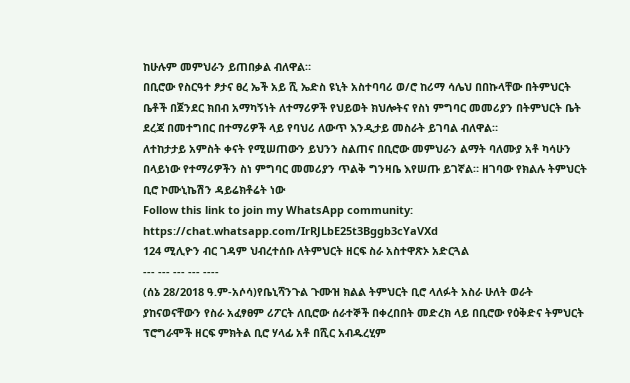ከሁሉም መምህራን ይጠበቃል ብለዋል።
በቢሮው የስርዓተ ፆታና ፀረ ኤች አይ ሺ ኤድስ ዩኒት አስተባባሪ ወ/ሮ ከሪማ ሳሌህ በበኩላቸው በትምህርት ቤቶች በጀንደር ክበብ አማካኝነት ለተማሪዎች የህይወት ክህሎትና የስነ ምግባር መመሪያን በትምህርት ቤት ደረጃ በመተግበር በተማሪዎች ላይ የባህሪ ለውጥ እንዲታይ መስራት ይገባል ብለዋል።
ለተከታታይ አምስት ቀናት የሚሠጠውን ይህንን ስልጠና በቢሮው መምህራን ልማት ባለሙያ አቶ ካሳሁን በላይነው የተማሪዎችን ስነ ምግባር መመሪያን ጥልቅ ግንዛቤ እየሠጡ ይገኛል። ዘገባው የክልሉ ትምህርት ቢሮ ኮሙኒኬሽን ዳይሬክቶሬት ነው
Follow this link to join my WhatsApp community: https://chat.whatsapp.com/IrRJLbE25t3Bggb3cYaVXd
124 ሚሊዮን ብር ገዳም ህብረተሰቡ ለትምህርት ዘርፍ ስራ አስተዋጽኦ አድርጓል
--- --- --- --- ----
(ሰኔ 28/2018 ዓ.ም-አሶሳ)የቤኒሻንጉል ጉሙዝ ክልል ትምህርት ቢሮ ላለፉት አስራ ሁለት ወራት ያከናወናቸውን የስራ አፈፃፀም ሪፖርት ለቢሮው ሰራተኞች በቀረበበት መድረክ ላይ በቢሮው የዕቅድና ትምህርት ፕሮግራሞች ዘርፍ ምክትል ቢሮ ሃላፊ አቶ በሺር አብዱረሂም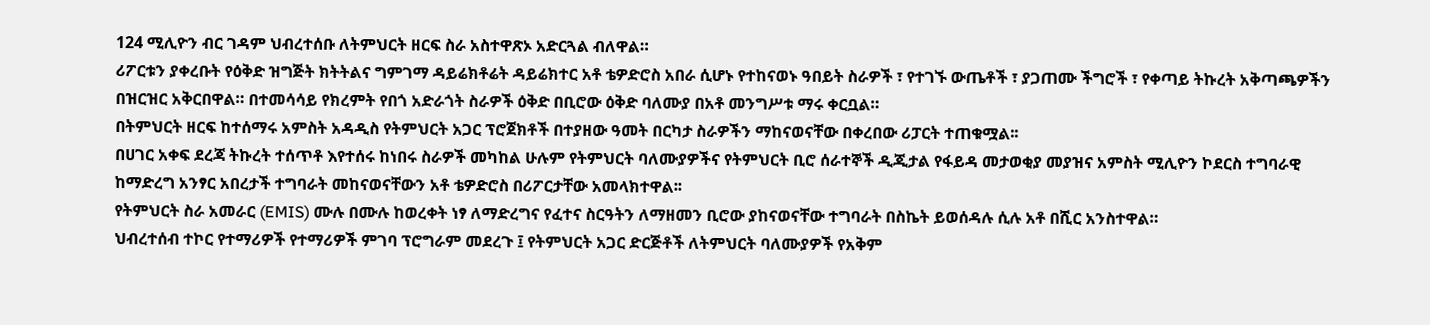124 ሚሊዮን ብር ገዳም ህብረተሰቡ ለትምህርት ዘርፍ ስራ አስተዋጽኦ አድርጓል ብለዋል።
ሪፖርቱን ያቀረቡት የዕቅድ ዝግጅት ክትትልና ግምገማ ዳይሬክቶሬት ዳይሬክተር አቶ ቴዎድሮስ አበራ ሲሆኑ የተከናወኑ ዓበይት ስራዎች ፣ የተገኙ ውጤቶች ፣ ያጋጠሙ ችግሮች ፣ የቀጣይ ትኩረት አቅጣጫዎችን በዝርዝር አቅርበዋል። በተመሳሳይ የክረምት የበጎ አድራጎት ስራዎች ዕቅድ በቢሮው ዕቅድ ባለሙያ በአቶ መንግሥቱ ማሩ ቀርቧል።
በትምህርት ዘርፍ ከተሰማሩ አምስት አዳዲስ የትምህርት አጋር ፕሮጀክቶች በተያዘው ዓመት በርካታ ስራዎችን ማከናወናቸው በቀረበው ሪፓርት ተጠቁሟል፡፡
በሀገር አቀፍ ደረጃ ትኩረት ተሰጥቶ እየተሰሩ ከነበሩ ስራዎች መካከል ሁሉም የትምህርት ባለሙያዎችና የትምህርት ቢሮ ሰራተኞች ዲጂታል የፋይዳ መታወቂያ መያዝና አምስት ሚሊዮን ኮደርስ ተግባራዊ ከማድረግ አንፃር አበረታች ተግባራት መከናወናቸውን አቶ ቴዎድሮስ በሪፖርታቸው አመላክተዋል፡፡
የትምህርት ስራ አመራር (EMIS) ሙሉ በሙሉ ከወረቀት ነፃ ለማድረግና የፈተና ስርዓትን ለማዘመን ቢሮው ያከናወናቸው ተግባራት በስኬት ይወሰዳሉ ሲሉ አቶ በሺር አንስተዋል።
ህብረተሰብ ተኮር የተማሪዎች የተማሪዎች ምገባ ፕሮግራም መደረጉ ፤ የትምህርት አጋር ድርጅቶች ለትምህርት ባለሙያዎች የአቅም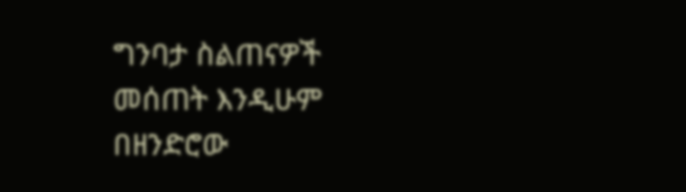ግንባታ ስልጠናዎች መሰጠት እንዲሁም በዘንድሮው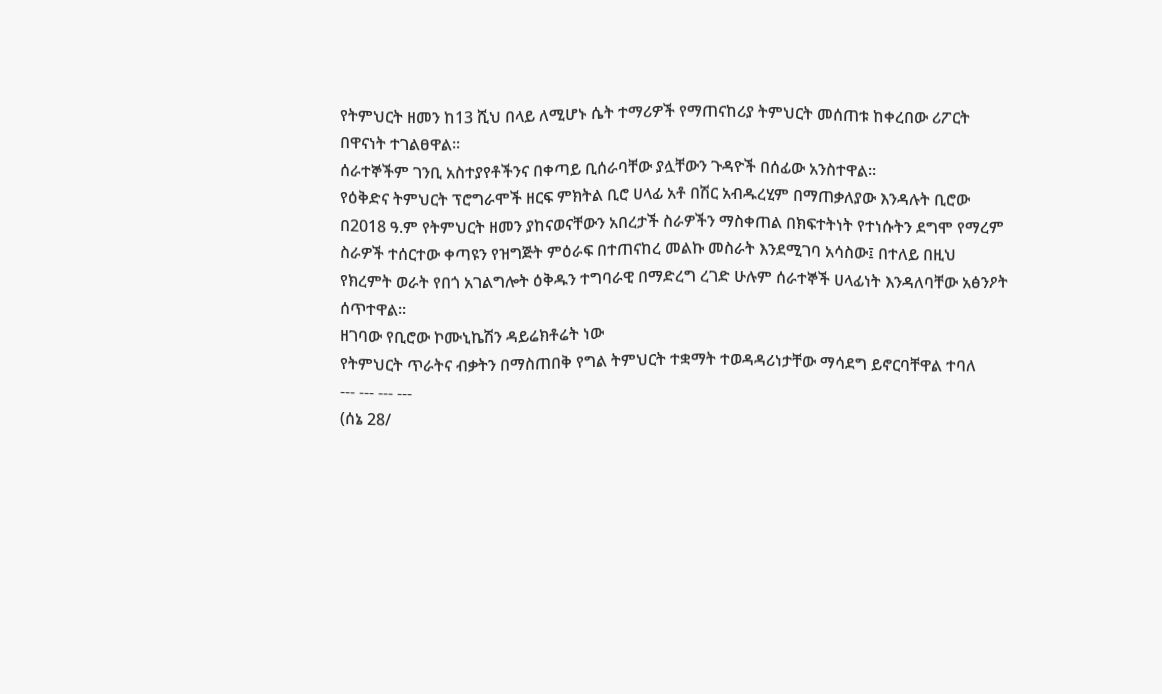የትምህርት ዘመን ከ13 ሺህ በላይ ለሚሆኑ ሴት ተማሪዎች የማጠናከሪያ ትምህርት መሰጠቱ ከቀረበው ሪፖርት በዋናነት ተገልፀዋል፡፡
ሰራተኞችም ገንቢ አስተያየቶችንና በቀጣይ ቢሰራባቸው ያሏቸውን ጉዳዮች በሰፊው አንስተዋል።
የዕቅድና ትምህርት ፕሮግራሞች ዘርፍ ምክትል ቢሮ ሀላፊ አቶ በሽር አብዱረሂም በማጠቃለያው እንዳሉት ቢሮው በ2018 ዓ.ም የትምህርት ዘመን ያከናወናቸውን አበረታች ስራዎችን ማስቀጠል በክፍተትነት የተነሱትን ደግሞ የማረም ስራዎች ተሰርተው ቀጣዩን የዝግጅት ምዕራፍ በተጠናከረ መልኩ መስራት እንደሚገባ አሳስው፤ በተለይ በዚህ የክረምት ወራት የበጎ አገልግሎት ዕቅዱን ተግባራዊ በማድረግ ረገድ ሁሉም ሰራተኞች ሀላፊነት እንዳለባቸው አፅንዖት ሰጥተዋል፡፡
ዘገባው የቢሮው ኮሙኒኬሽን ዳይሬክቶሬት ነው
የትምህርት ጥራትና ብቃትን በማስጠበቅ የግል ትምህርት ተቋማት ተወዳዳሪነታቸው ማሳደግ ይኖርባቸዋል ተባለ
--- --- --- ---
(ሰኔ 28/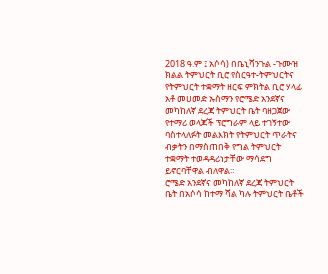2018 ዓ.ም ፤ አሶሳ) በቤኒሻንጉል -ጉሙዝ ክልል ትምህርት ቢሮ የስርዓተ-ትምህርትና የትምህርት ተቋማት ዘርፍ ምክትል ቢሮ ሃላፊ አቶ መሀመድ ኡስማን የሮሜድ አንደኛና መካከለኛ ደረጃ ትምህርት ቤት ባዘጋጀው የተማሪ ወላጆች ፕሮግራም ላይ ተገኝተው ባስተላለፉት መልእክት የትምህርት ጥራትና ብቃትን በማስጠበቅ የግል ትምህርት ተቋማት ተወዳዳሪነታቸው ማሳደግ ይኖርባቸዋል ብለዋል።
ሮሜድ አንደኛና መካከለኛ ደረጃ ትምህርት ቤት በአሶሳ ከተማ ሻል ካሉ ትምህርት ቤቶች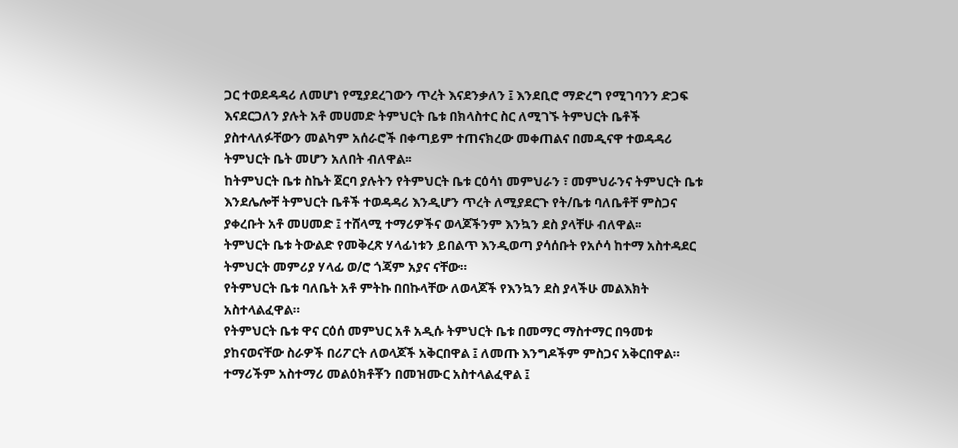ጋር ተወደዳዳሪ ለመሆነ የሚያደረገውን ጥረት እናደንቃለን ፤ እንደቢሮ ማድረግ የሚገባንን ድጋፍ እናደርጋለን ያሉት አቶ መሀመድ ትምህርት ቤቱ በክላስተር ስር ለሚገኙ ትምህርት ቤቶች ያስተላለፉቸውን መልካም አሰራሮች በቀጣይም ተጠናክረው መቀጠልና በመዲናዋ ተወዳዳሪ ትምህርት ቤት መሆን አለበት ብለዋል፡፡
ከትምህርት ቤቱ ስኬት ጀርባ ያሉትን የትምህርት ቤቱ ርዕሳነ መምህራን ፣ መምህራንና ትምህርት ቤቱ እንደሌሎቸ ትምህርት ቤቶች ተወዳዳሪ እንዲሆን ጥረት ለሚያደርጉ የት/ቤቱ ባለቤቶቸ ምስጋና ያቀረቡት አቶ መሀመድ ፤ ተሸላሚ ተማሪዎችና ወላጆችንም እንኳን ደስ ያላቸሁ ብለዋል፡፡
ትምህርት ቤቱ ትውልድ የመቅረጽ ሃላፊነቱን ይበልጥ እንዲወጣ ያሳሰቡት የአሶሳ ከተማ አስተዳደር ትምህርት መምሪያ ሃላፊ ወ/ሮ ጎጃም አያና ናቸው።
የትምህርት ቤቱ ባለቤት አቶ ምትኩ በበኩላቸው ለወላጆች የእንኳን ደስ ያላችሁ መልእክት አስተላልፈዋል።
የትምህርት ቤቱ ዋና ርዕሰ መምህር አቶ አዲሱ ትምህርት ቤቱ በመማር ማስተማር በዓመቱ ያከናወናቸው ስራዎች በሪፖርት ለወላጆች አቅርበዋል ፤ ለመጡ እንግዶችም ምስጋና አቅርበዋል።
ተማሪችም አስተማሪ መልዕክቶቾን በመዝሙር አስተላልፈዋል ፤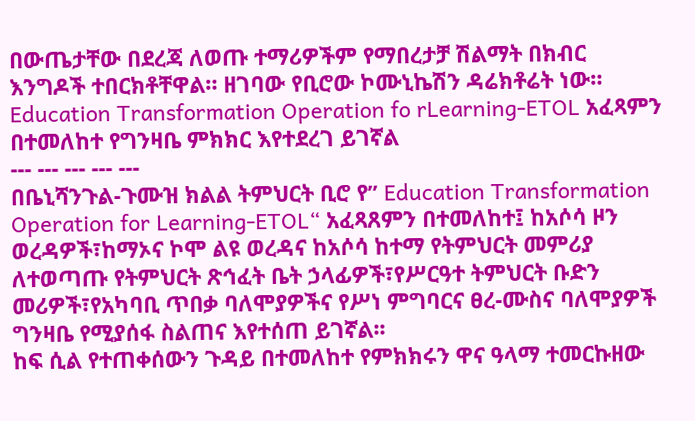በውጤታቸው በደረጃ ለወጡ ተማሪዎችም የማበረታቻ ሽልማት በክብር እንግዶች ተበርክቶቸዋል። ዘገባው የቢሮው ኮሙኒኬሽን ዳሬክቶሬት ነው።
Education Transformation Operation fo rLearning-ETOL አፈጻምን በተመለከተ የግንዛቤ ምክክር እየተደረገ ይገኛል
--- --- --- --- ---
በቤኒሻንጉል-ጉሙዝ ክልል ትምህርት ቢሮ የ” Education Transformation Operation for Learning-ETOL“ አፈጻጸምን በተመለከተ፤ ከአሶሳ ዞን ወረዳዎች፣ከማኦና ኮሞ ልዩ ወረዳና ከአሶሳ ከተማ የትምህርት መምሪያ ለተወጣጡ የትምህርት ጽኅፈት ቤት ኃላፊዎች፣የሥርዓተ ትምህርት ቡድን መሪዎች፣የአካባቢ ጥበቃ ባለሞያዎችና የሥነ ምግባርና ፀረ-ሙስና ባለሞያዎች ግንዛቤ የሚያሰፋ ስልጠና እየተሰጠ ይገኛል፡፡
ከፍ ሲል የተጠቀሰውን ጉዳይ በተመለከተ የምክክሩን ዋና ዓላማ ተመርኩዘው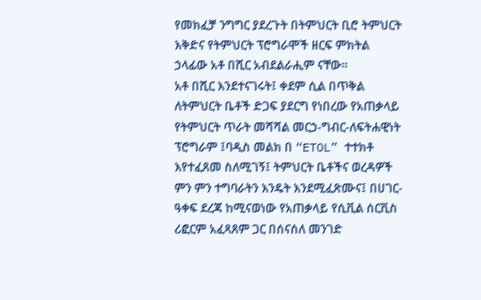የመክፈቻ ንግግር ያደረጉት በትምህርት ቢሮ ትምህርት እቅድና የትምህርት ፕሮግራሞች ዘርፍ ምክትል ኃላፊው አቶ በሺር አብደልራሒም ናቸው፡፡
አቶ በሺር እንደተናገሩት፤ ቀደም ሲል በጥቅል ለትምህርት ቤቶች ድጋፍ ያደርግ የነበረው የአጠቃላይ የትምህርት ጥራት መሻሻል መርኃ-ግብር-ለፍትሐዊነት ፕሮግራም ፤ባዲስ መልክ በ “ETOL” ተተክቶ እየተፈጸመ ስለሚገኝ፤ ትምህርት ቤቶችና ወረዳዎች ምን ምን ተግባራትን እንዴት እንደሚፈጽሙና፤ በሀገር-ዓቀፍ ደረጃ ከሚናወነው የአጠቃላይ የሲቪል ሰርቪስ ሪፎርም አፈጻጸም ጋር በሰናሰለ መንገድ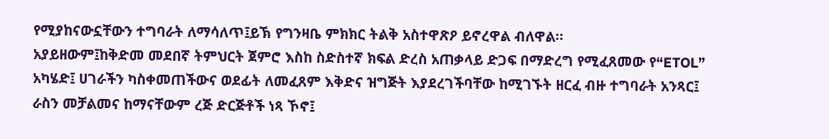የሚያከናውኗቸውን ተግባራት ለማሳለጥ፤ይኽ የግንዛቤ ምክክር ትልቅ አስተዋጽዖ ይኖረዋል ብለዋል፡፡
አያይዘውም፤ከቅድመ መደበኛ ትምህርት ጀምሮ እስከ ስድስተኛ ክፍል ድረስ አጠቃላይ ድጋፍ በማድረግ የሚፈጸመው የ“ETOL” አካሄድ፤ ሀገራችን ካስቀመጠችውና ወደፊት ለመፈጸም እቅድና ዝግጅት እያደረገችባቸው ከሚገኙት ዘርፈ ብዙ ተግባራት አንጻር፤ ራስን መቻልመና ከማናቸውም ረጅ ድርጅቶች ነጻ ኾኖ፤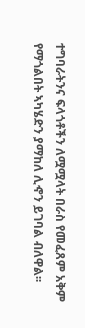ተግባራትንና ፍላጎቶችን ለሟሟላት በራስ የመፈጸም አቅም የማጎልበት ኣካሄድን ያማከለ ሊኆን ይገባል ብለዋል፡፡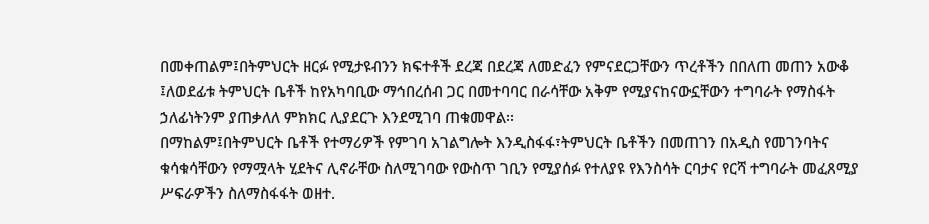በመቀጠልም፤በትምህርት ዘርፉ የሚታዩብንን ክፍተቶች ደረጃ በደረጃ ለመድፈን የምናደርጋቸውን ጥረቶችን በበለጠ መጠን አውቆ ፤ለወደፊቱ ትምህርት ቤቶች ከየአካባቢው ማኅበረሰብ ጋር በመተባባር በራሳቸው አቅም የሚያናከናውኗቸውን ተግባራት የማስፋት ኃለፊነትንም ያጠቃለለ ምክክር ሊያደርጉ እንደሚገባ ጠቁመዋል፡፡
በማከልም፤በትምህርት ቤቶች የተማሪዎች የምገባ አገልግሎት እንዲስፋፋ፣ትምህርት ቤቶችን በመጠገን በአዲስ የመገንባትና ቁሳቁሳቸውን የማሟላት ሂደትና ሊኖራቸው ስለሚገባው የውስጥ ገቢን የሚያሰፉ የተለያዩ የእንስሳት ርባታና የርሻ ተግባራት መፈጸሚያ ሥፍራዎችን ስለማስፋፋት ወዘተ.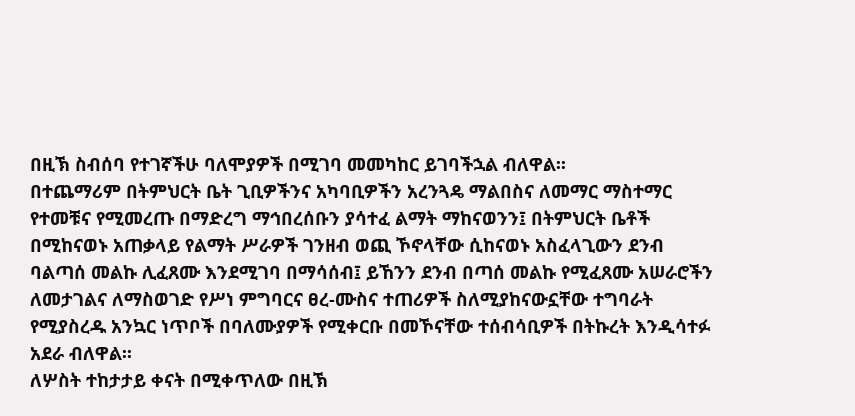በዚኽ ስብሰባ የተገኛችሁ ባለሞያዎች በሚገባ መመካከር ይገባችኋል ብለዋል፡፡
በተጨማሪም በትምህርት ቤት ጊቢዎችንና አካባቢዎችን አረንጓዴ ማልበስና ለመማር ማስተማር የተመቹና የሚመረጡ በማድረግ ማኅበረሰቡን ያሳተፈ ልማት ማከናወንን፤ በትምህርት ቤቶች በሚከናወኑ አጠቃላይ የልማት ሥራዎች ገንዘብ ወጪ ኾኖላቸው ሲከናወኑ አስፈላጊውን ደንብ ባልጣሰ መልኩ ሊፈጸሙ እንደሚገባ በማሳሰብ፤ ይኸንን ደንብ በጣሰ መልኩ የሚፈጸሙ አሠራሮችን ለመታገልና ለማስወገድ የሥነ ምግባርና ፀረ-ሙስና ተጠሪዎች ስለሚያከናውኗቸው ተግባራት የሚያስረዱ አንኳር ነጥቦች በባለሙያዎች የሚቀርቡ በመኾናቸው ተሰብሳቢዎች በትኩረት እንዲሳተፉ አደራ ብለዋል፡፡
ለሦስት ተከታታይ ቀናት በሚቀጥለው በዚኽ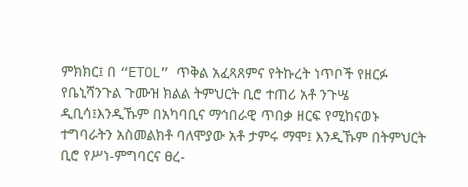ምክክር፤ በ “ETOL” ጥቅል አፈጻጸምና የትኩረት ነጥቦች የዘርፉ የቤኒሻንጉል ጉሙዝ ክልል ትምህርት ቢሮ ተጠሪ አቶ ንጉሤ ዲቢሳ፤እንዲኹም በአካባቢና ማኅበራዊ ጥበቃ ዘርፍ የሚከናወኑ ተግባራትን አስመልክቶ ባለሞያው አቶ ታምሩ ማሞ፤ እንዲኹም በትምህርት ቢሮ የሥነ-ምግባርና ፀረ-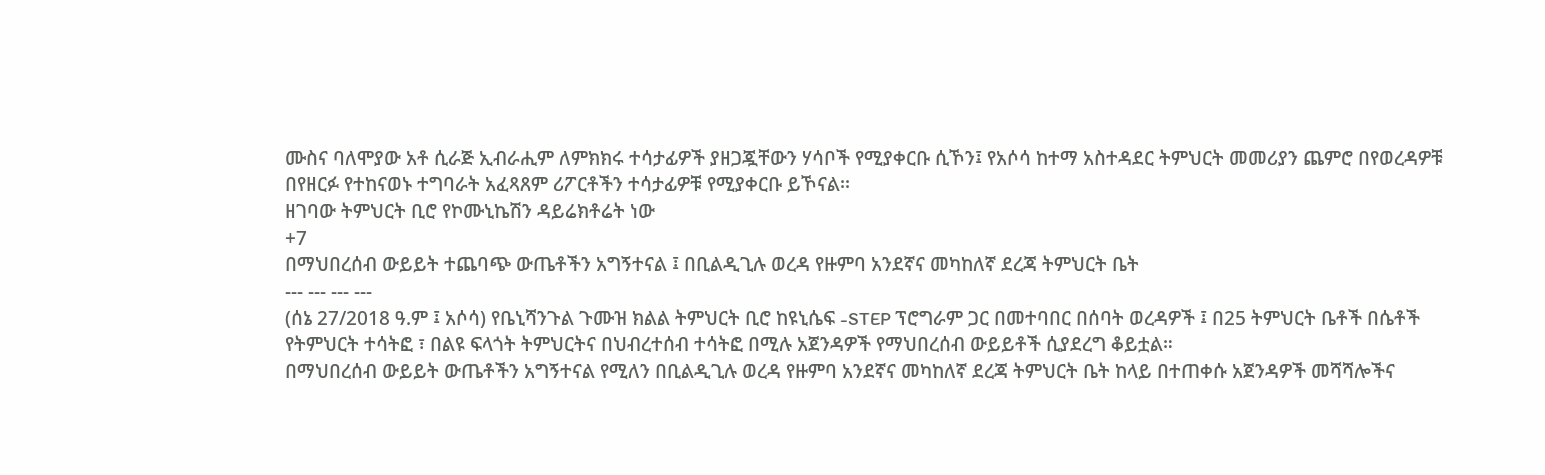ሙስና ባለሞያው አቶ ሲራጅ ኢብራሒም ለምክክሩ ተሳታፊዎች ያዘጋጇቸውን ሃሳቦች የሚያቀርቡ ሲኾን፤ የአሶሳ ከተማ አስተዳደር ትምህርት መመሪያን ጨምሮ በየወረዳዎቹ በየዘርፉ የተከናወኑ ተግባራት አፈጻጸም ሪፖርቶችን ተሳታፊዎቹ የሚያቀርቡ ይኾናል፡፡
ዘገባው ትምህርት ቢሮ የኮሙኒኬሽን ዳይሬክቶሬት ነው
+7
በማህበረሰብ ውይይት ተጨባጭ ውጤቶችን አግኝተናል ፤ በቢልዲጊሉ ወረዳ የዙምባ አንደኛና መካከለኛ ደረጃ ትምህርት ቤት
--- --- --- ---
(ሰኔ 27/2018 ዓ.ም ፤ አሶሳ) የቤኒሻንጉል ጉሙዝ ክልል ትምህርት ቢሮ ከዩኒሴፍ -STEP ፕሮግራም ጋር በመተባበር በሰባት ወረዳዎች ፤ በ25 ትምህርት ቤቶች በሴቶች የትምህርት ተሳትፎ ፣ በልዩ ፍላጎት ትምህርትና በህብረተሰብ ተሳትፎ በሚሉ አጀንዳዎች የማህበረሰብ ውይይቶች ሲያደረግ ቆይቷል።
በማህበረሰብ ውይይት ውጤቶችን አግኝተናል የሚለን በቢልዲጊሉ ወረዳ የዙምባ አንደኛና መካከለኛ ደረጃ ትምህርት ቤት ከላይ በተጠቀሱ አጀንዳዎች መሻሻሎችና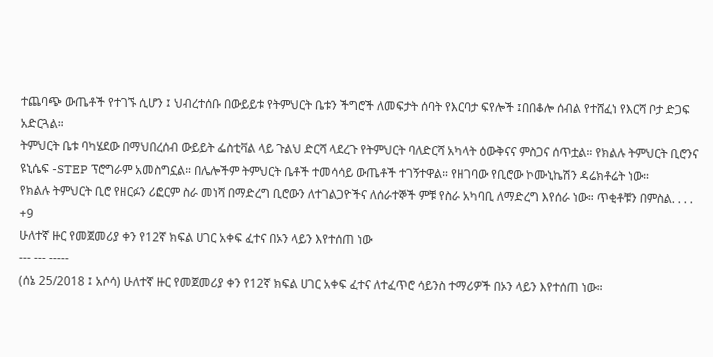ተጨባጭ ውጤቶች የተገኙ ሲሆን ፤ ህብረተሰቡ በውይይቱ የትምህርት ቤቱን ችግሮች ለመፍታት ሰባት የእርባታ ፍየሎች ፤በበቆሎ ሰብል የተሸፈነ የእርሻ ቦታ ድጋፍ አድርጓል።
ትምህርት ቤቱ ባካሄደው በማህበረሰብ ውይይት ፌስቲቫል ላይ ጉልህ ድርሻ ላደረጉ የትምህርት ባለድርሻ አካላት ዕውቅናና ምስጋና ሰጥቷል። የክልሉ ትምህርት ቢሮንና ዩኒሴፍ -STEP ፕሮግራም አመስግኗል። በሌሎችም ትምህርት ቤቶች ተመሳሳይ ውጤቶች ተገኝተዋል። የዘገባው የቢሮው ኮሙኒኬሽን ዳሬክቶሬት ነው።
የክልሉ ትምህርት ቢሮ የዘርፉን ሪፎርም ስራ መነሻ በማድረግ ቢሮውን ለተገልጋዮችና ለሰራተኞች ምቹ የስራ አካባቢ ለማድረግ እየሰራ ነው። ጥቂቶቹን በምስል. . . .
+9
ሁለተኛ ዙር የመጀመሪያ ቀን የ12ኛ ክፍል ሀገር አቀፍ ፈተና በኦን ላይን እየተሰጠ ነው
--- --- -----
(ሰኔ 25/2018 ፤ አሶሳ) ሁለተኛ ዙር የመጀመሪያ ቀን የ12ኛ ክፍል ሀገር አቀፍ ፈተና ለተፈጥሮ ሳይንስ ተማሪዎች በኦን ላይን እየተሰጠ ነው።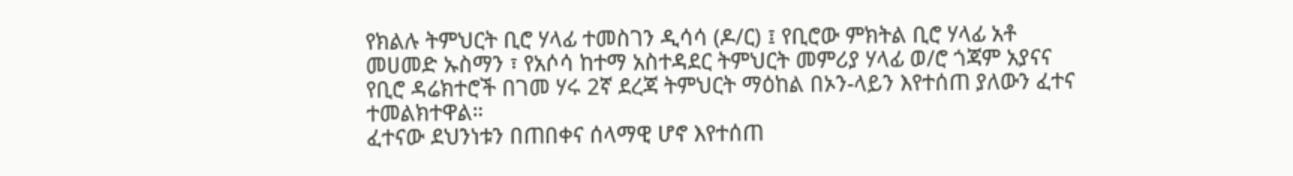የክልሉ ትምህርት ቢሮ ሃላፊ ተመስገን ዲሳሳ (ዶ/ር) ፤ የቢሮው ምክትል ቢሮ ሃላፊ አቶ መሀመድ ኡስማን ፣ የአሶሳ ከተማ አስተዳደር ትምህርት መምሪያ ሃላፊ ወ/ሮ ጎጃም አያናና የቢሮ ዳሬክተሮች በገመ ሃሩ 2ኛ ደረጃ ትምህርት ማዕከል በኦን-ላይን እየተሰጠ ያለውን ፈተና ተመልክተዋል።
ፈተናው ደህንነቱን በጠበቀና ሰላማዊ ሆኖ እየተሰጠ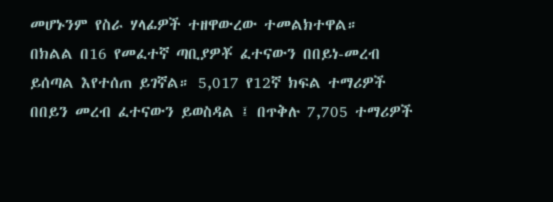መሆኑንም የስራ ሃላፊዎች ተዘዋውረው ተመልክተዋል።
በክልል በ16 የመፈተኛ ጣቢያዎቾ ፈተናውን በበይነ-መረብ ይሰጣል እየተሰጠ ይገኛል። 5,017 የ12ኛ ክፍል ተማሪዎች በበይን መረብ ፈተናውን ይወስዳል ፤ በጥቅሉ 7,705 ተማሪዎች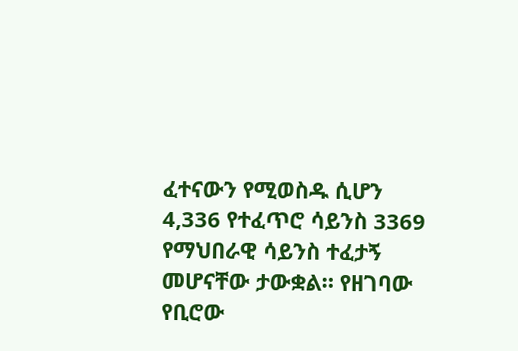ፈተናውን የሚወስዱ ሲሆን 4,336 የተፈጥሮ ሳይንስ 3369 የማህበራዊ ሳይንስ ተፈታኝ መሆናቸው ታውቋል። የዘገባው የቢሮው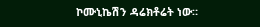ኮሙኒኬሽን ዳሬክቶሬት ነው።